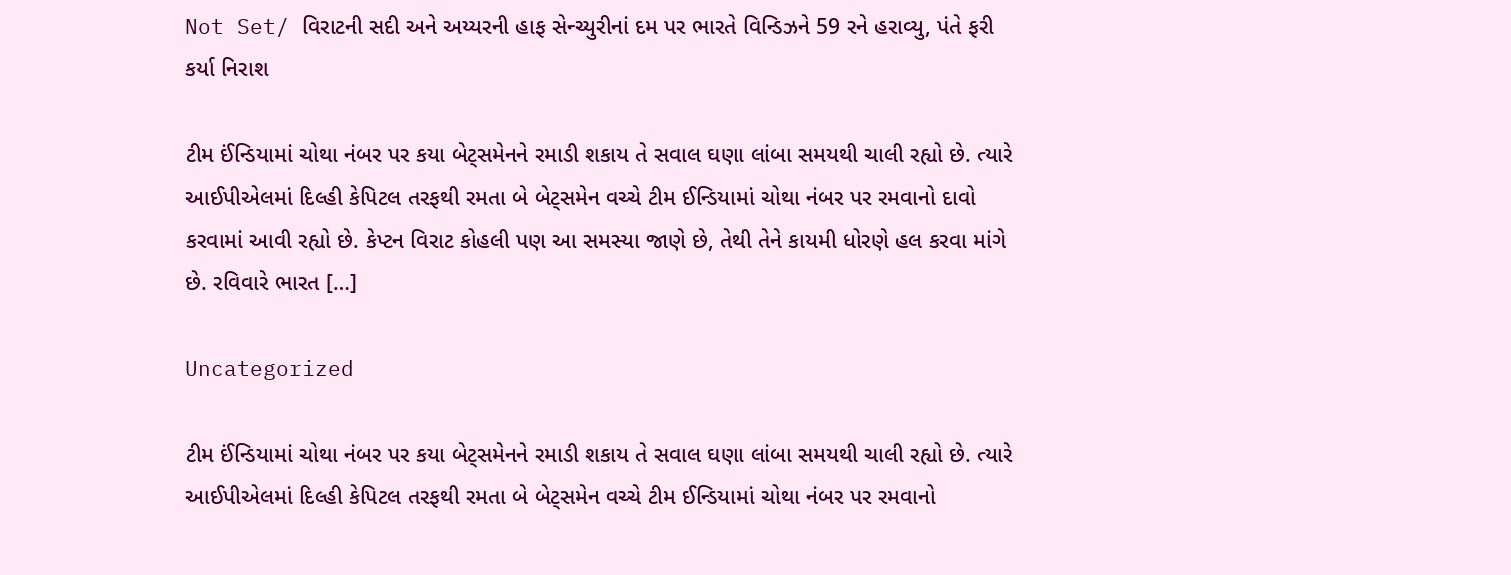Not Set/ વિરાટની સદી અને અય્યરની હાફ સેન્ચ્યુરીનાં દમ પર ભારતે વિન્ડિઝને 59 રને હરાવ્યુ, પંતે ફરી કર્યા નિરાશ

ટીમ ઈંન્ડિયામાં ચોથા નંબર પર કયા બેટ્સમેનને રમાડી શકાય તે સવાલ ઘણા લાંબા સમયથી ચાલી રહ્યો છે. ત્યારે આઈપીએલમાં દિલ્હી કેપિટલ તરફથી રમતા બે બેટ્સમેન વચ્ચે ટીમ ઈન્ડિયામાં ચોથા નંબર પર રમવાનો દાવો કરવામાં આવી રહ્યો છે. કેપ્ટન વિરાટ કોહલી પણ આ સમસ્યા જાણે છે, તેથી તેને કાયમી ધોરણે હલ કરવા માંગે છે. રવિવારે ભારત […]

Uncategorized

ટીમ ઈંન્ડિયામાં ચોથા નંબર પર કયા બેટ્સમેનને રમાડી શકાય તે સવાલ ઘણા લાંબા સમયથી ચાલી રહ્યો છે. ત્યારે આઈપીએલમાં દિલ્હી કેપિટલ તરફથી રમતા બે બેટ્સમેન વચ્ચે ટીમ ઈન્ડિયામાં ચોથા નંબર પર રમવાનો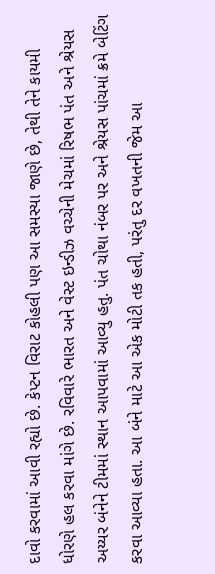દાવો કરવામાં આવી રહ્યો છે. કેપ્ટન વિરાટ કોહલી પણ આ સમસ્યા જાણે છે, તેથી તેને કાયમી ધોરણે હલ કરવા માંગે છે. રવિવારે ભારત અને વેસ્ટ ઇન્ડીઝ વચ્ચેની મેચમાં રિષભ પંત અને શ્રેયસ અય્યર બંનેને ટીમમાં સ્થાન આપવામાં આવ્યુ હતુ. પંત ચોથા નંબર પર અને શ્રેયસ પાંચમાં ક્રમે બેટિંગ કરવા આવ્યા હતા. આ બંને માટે આ એક મોટી તક હતી, પરંતુ દર વખતની જેમ આ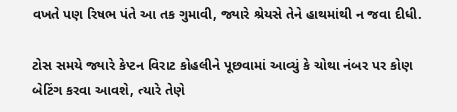વખતે પણ રિષભ પંતે આ તક ગુમાવી, જ્યારે શ્રેયસે તેને હાથમાંથી ન જવા દીધી.

ટોસ સમયે જ્યારે કેપ્ટન વિરાટ કોહલીને પૂછવામાં આવ્યું કે ચોથા નંબર પર કોણ બેટિંગ કરવા આવશે, ત્યારે તેણે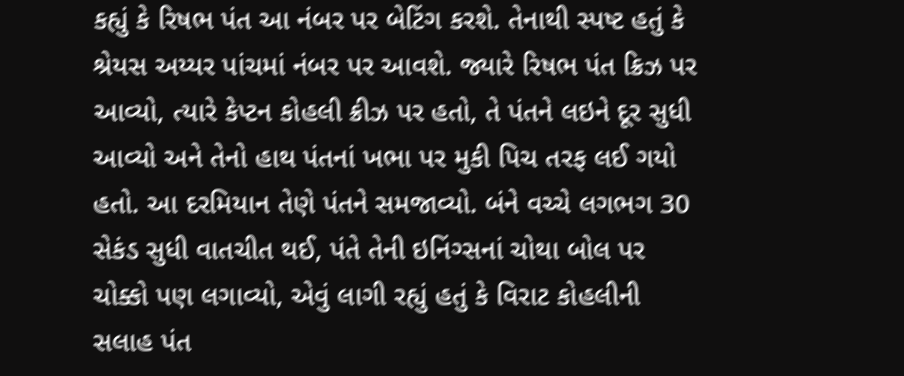કહ્યું કે રિષભ પંત આ નંબર પર બેટિંગ કરશે. તેનાથી સ્પષ્ટ હતું કે શ્રેયસ અય્યર પાંચમાં નંબર પર આવશે. જ્યારે રિષભ પંત ક્રિઝ પર આવ્યો, ત્યારે કેપ્ટન કોહલી ક્રીઝ પર હતો, તે પંતને લઇને દૂર સુધી આવ્યો અને તેનો હાથ પંતનાં ખભા પર મુકી પિચ તરફ લઈ ગયો હતો. આ દરમિયાન તેણે પંતને સમજાવ્યો. બંને વચ્ચે લગભગ 30 સેકંડ સુધી વાતચીત થઈ, પંતે તેની ઇનિંગ્સનાં ચોથા બોલ પર ચોક્કો પણ લગાવ્યો, એવું લાગી રહ્યું હતું કે વિરાટ કોહલીની સલાહ પંત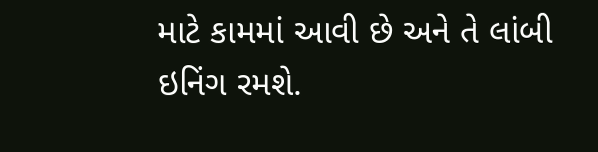માટે કામમાં આવી છે અને તે લાંબી ઇનિંગ રમશે.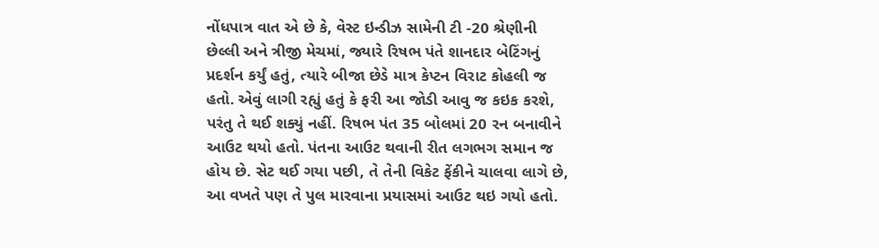નોંધપાત્ર વાત એ છે કે, વેસ્ટ ઇન્ડીઝ સામેની ટી -20 શ્રેણીની છેલ્લી અને ત્રીજી મેચમાં, જ્યારે રિષભ પંતે શાનદાર બેટિંગનું પ્રદર્શન કર્યું હતું, ત્યારે બીજા છેડે માત્ર કેપ્ટન વિરાટ કોહલી જ હતો. એવું લાગી રહ્યું હતું કે ફરી આ જોડી આવુ જ કઇક કરશે, પરંતુ તે થઈ શક્યું નહીં. રિષભ પંત 35 બોલમાં 20 રન બનાવીને આઉટ થયો હતો. પંતના આઉટ થવાની રીત લગભગ સમાન જ હોય છે. સેટ થઈ ગયા પછી, તે તેની વિકેટ ફેંકીને ચાલવા લાગે છે, આ વખતે પણ તે પુલ મારવાના પ્રયાસમાં આઉટ થઇ ગયો હતો.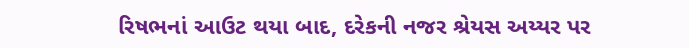રિષભનાં આઉટ થયા બાદ, દરેકની નજર શ્રેયસ અય્યર પર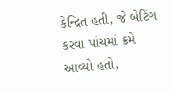કેન્દ્રિત હતી, જે બેટિંગ કરવા પાંચમાં ક્રમે આવ્યો હતો,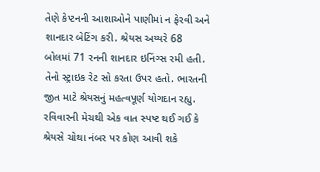તેણે કેપ્ટનની આશાઓને પાણીમાં ન ફેરવી અને શાનદાર બેટિંગ કરી. શ્રેયસ અય્યરે 68 બોલમાં 71 રનની શાનદાર ઇનિંગ્સ રમી હતી. તેનો સ્ટ્રાઇક રેટ સો કરતા ઉપર હતો. ભારતની જીત માટે શ્રેયસનું મહત્વપૂર્ણ યોગદાન રહ્યુ. રવિવારની મેચથી એક વાત સ્પષ્ટ થઈ ગઈ કે શ્રેયસે ચોથા નંબર પર કોણ આવી શકે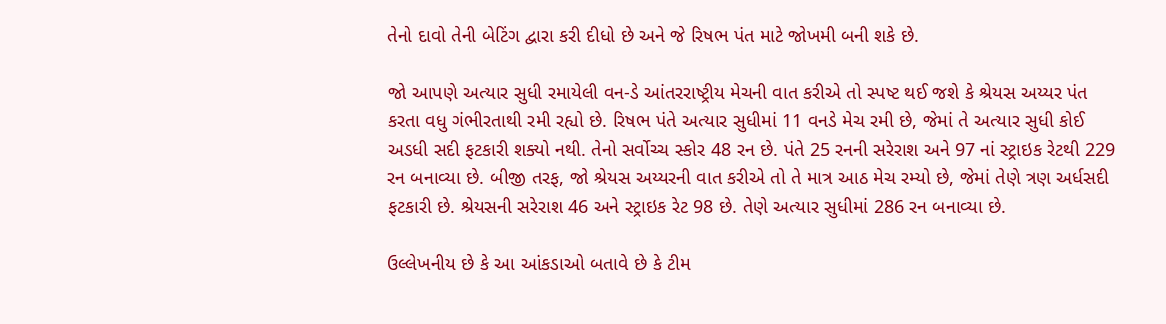તેનો દાવો તેની બેટિંગ દ્વારા કરી દીધો છે અને જે રિષભ પંત માટે જોખમી બની શકે છે.

જો આપણે અત્યાર સુધી રમાયેલી વન-ડે આંતરરાષ્ટ્રીય મેચની વાત કરીએ તો સ્પષ્ટ થઈ જશે કે શ્રેયસ અય્યર પંત કરતા વધુ ગંભીરતાથી રમી રહ્યો છે. રિષભ પંતે અત્યાર સુધીમાં 11 વનડે મેચ રમી છે, જેમાં તે અત્યાર સુધી કોઈ અડધી સદી ફટકારી શક્યો નથી. તેનો સર્વોચ્ચ સ્કોર 48 રન છે. પંતે 25 રનની સરેરાશ અને 97 નાં સ્ટ્રાઇક રેટથી 229 રન બનાવ્યા છે. બીજી તરફ, જો શ્રેયસ અય્યરની વાત કરીએ તો તે માત્ર આઠ મેચ રમ્યો છે, જેમાં તેણે ત્રણ અર્ધસદી ફટકારી છે. શ્રેયસની સરેરાશ 46 અને સ્ટ્રાઇક રેટ 98 છે. તેણે અત્યાર સુધીમાં 286 રન બનાવ્યા છે.

ઉલ્લેખનીય છે કે આ આંકડાઓ બતાવે છે કે ટીમ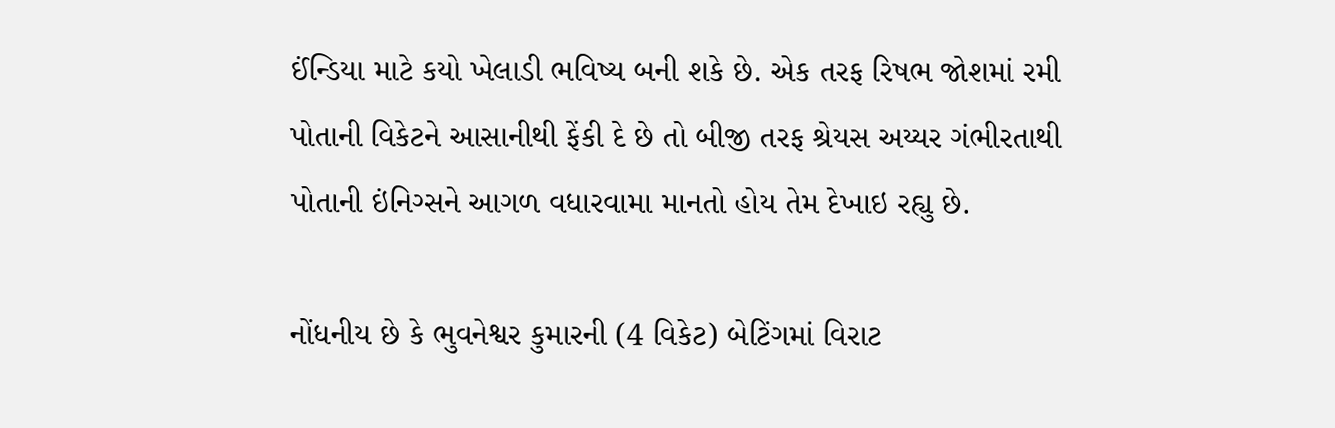ઈંન્ડિયા માટે કયો ખેલાડી ભવિષ્ય બની શકે છે. એક તરફ રિષભ જોશમાં રમી પોતાની વિકેટને આસાનીથી ફેંકી દે છે તો બીજી તરફ શ્રેયસ અય્યર ગંભીરતાથી પોતાની ઇંનિગ્સને આગળ વધારવામા માનતો હોય તેમ દેખાઇ રહ્યુ છે.

નોંધનીય છે કે ભુવનેશ્વર કુમારની (4 વિકેટ) બેટિંગમાં વિરાટ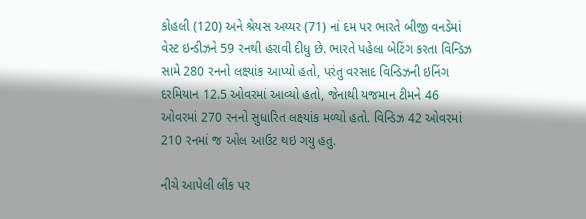કોહલી (120) અને શ્રેયસ અય્યર (71) નાં દમ પર ભારતે બીજી વનડેમાં વેસ્ટ ઇન્ડીઝને 59 રનથી હરાવી દીધુ છે. ભારતે પહેલા બેટિંગ કરતા વિન્ડિઝ સામે 280 રનનો લક્ષ્યાંક આપ્યો હતો, પરંતુ વરસાદ વિન્ડિઝની ઇનિંગ દરમિયાન 12.5 ઓવરમાં આવ્યો હતો, જેનાથી યજમાન ટીમને 46 ઓવરમાં 270 રનનો સુધારિત લક્ષ્યાંક મળ્યો હતો. વિન્ડિઝ 42 ઓવરમાં 210 રનમાં જ ઓલ આઉટ થઇ ગયુ હતુ.

નીચે આપેલી લીંક પર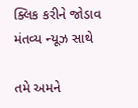ક્લિક કરીને જોડાવ મંતવ્ય ન્યૂઝ સાથે

તમે અમને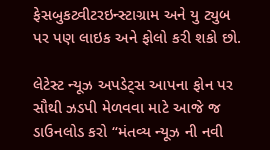ફેસબુકટ્વીટરઇન્સ્ટાગ્રામ અને યુ ટ્યુબ પર પણ લાઇક અને ફોલો કરી શકો છો.

લેટેસ્ટ ન્યૂઝ અપડેટ્સ આપના ફોન પર સૌથી ઝડપી મેળવવા માટે આજે જ ડાઉનલોડ કરો “મંતવ્ય ન્યૂઝ ની નવી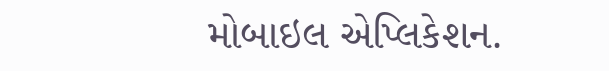મોબાઇલ એપ્લિકેશન.